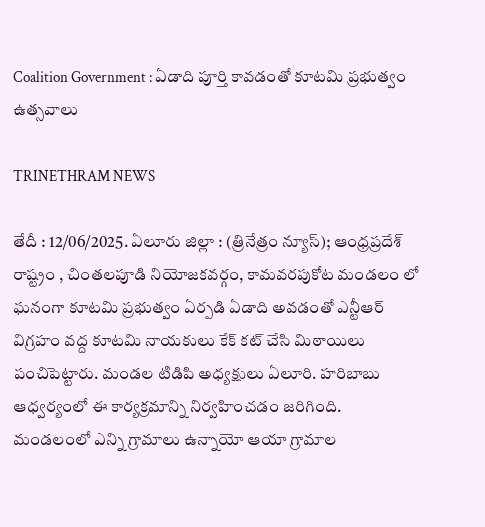Coalition Government : ఏడాది పూర్తి కావడంతో కూటమి ప్రభుత్వం ఉత్సవాలు

TRINETHRAM NEWS

తేదీ : 12/06/2025. ఏలూరు జిల్లా : (త్రినేత్రం న్యూస్); ఆంధ్రప్రదేశ్ రాష్ట్రం , చింతలపూడి నియోజకవర్గం, కామవరపుకోట మండలం లో ఘనంగా కూటమి ప్రభుత్వం ఏర్పడి ఏడాది అవడంతో ఎన్టీఆర్ విగ్రహం వద్ద కూటమి నాయకులు కేక్ కట్ చేసి మిఠాయిలు పంచిపెట్టారు. మండల టిడిపి అధ్యక్షులు ఏలూరి. హరిబాబు ఆధ్వర్యంలో ఈ కార్యక్రమాన్ని నిర్వహించడం జరిగింది.
మండలంలో ఎన్ని గ్రామాలు ఉన్నాయో ఆయా గ్రామాల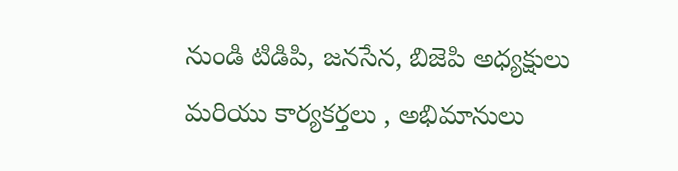నుండి టిడిపి, జనసేన, బిజెపి అధ్యక్షులు మరియు కార్యకర్తలు , అభిమానులు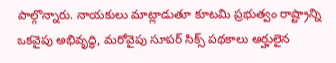పాల్గొన్నారు. నాయకులు మాట్లాడుతూ కూటమి ప్రభుత్వం రాష్ట్రాన్ని ఒకవైపు అభివృద్ధి, మరోవైపు సూపర్ సిక్స్ పథకాలు అర్హులైన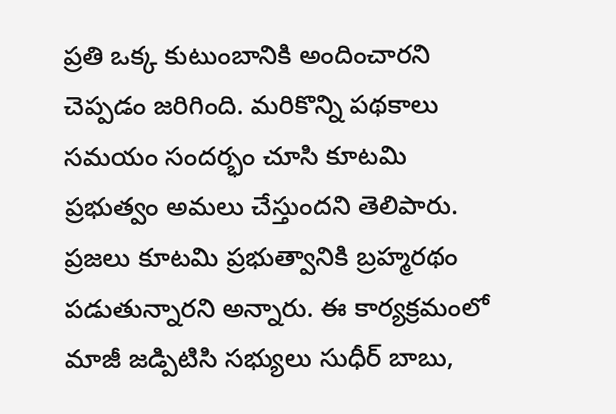ప్రతి ఒక్క కుటుంబానికి అందించారని చెప్పడం జరిగింది. మరికొన్ని పథకాలు సమయం సందర్భం చూసి కూటమి ప్రభుత్వం అమలు చేస్తుందని తెలిపారు.
ప్రజలు కూటమి ప్రభుత్వానికి బ్రహ్మరథం పడుతున్నారని అన్నారు. ఈ కార్యక్రమంలో మాజీ జడ్పిటిసి సభ్యులు సుధీర్ బాబు,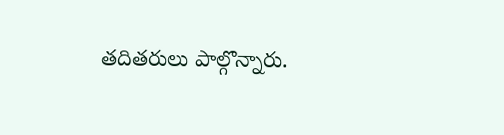తదితరులు పాల్గొన్నారు.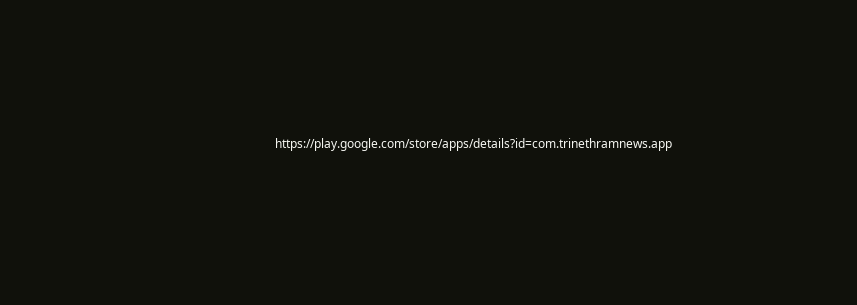https://play.google.com/store/apps/details?id=com.trinethramnews.app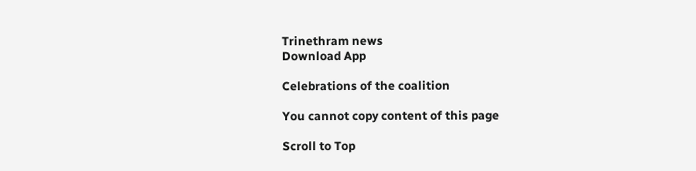Trinethram news
Download App

Celebrations of the coalition

You cannot copy content of this page

Scroll to Top